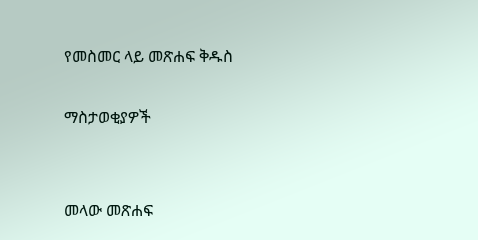የመስመር ላይ መጽሐፍ ቅዱስ

ማስታወቂያዎች


መላው መጽሐፍ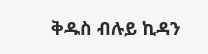ቅዱስ ብሉይ ኪዳን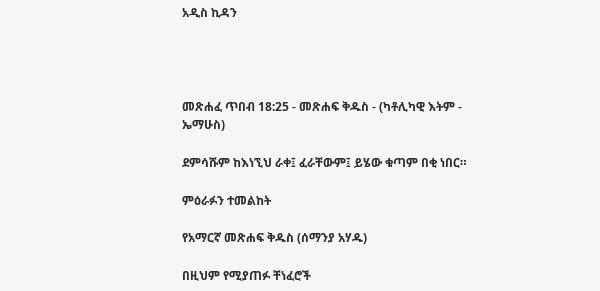አዲስ ኪዳን




መጽሐፈ ጥበብ 18:25 - መጽሐፍ ቅዱስ - (ካቶሊካዊ እትም - ኤማሁስ)

ደምሳሹም ከእነኚህ ራቀ፤ ፈራቸውም፤ ይሄው ቁጣም በቂ ነበር።

ምዕራፉን ተመልከት

የአማርኛ መጽሐፍ ቅዱስ (ሰማንያ አሃዱ)

በዚህም የሚያጠፉ ቸነፈሮች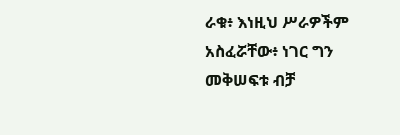ራቁ፥ እነዚህ ሥራዎችም አስፈሯቸው፥ ነገር ግን መቅሠፍቱ ብቻ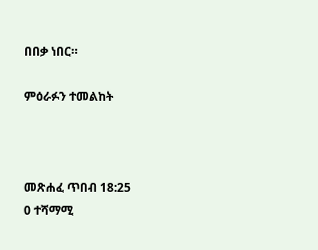በበቃ ነበር።

ምዕራፉን ተመልከት



መጽሐፈ ጥበብ 18:25
0 ተሻማሚ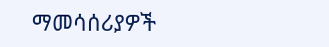ማመሳሰሪያዎች